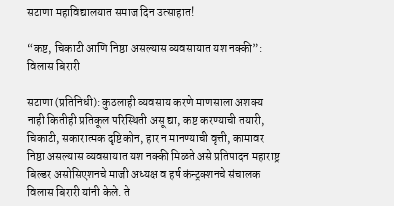सटाणा महाविद्यालयात समाज दिन उत्साहात!

“कष्ट, चिकाटी आणि निष्ठा असल्यास व्यवसायात यश नक्की”: विलास बिरारी

सटाणा (प्रतिनिधी): कुठलाही व्यवसाय करणे माणसाला अशक्य नाही कितीही प्रतिकूल परिस्थिती असू द्या, कष्ट करण्याची तयारी, चिकाटी, सकारात्मक दृष्टिकोन, हार न मानण्याची वृत्ती, कामावर निष्ठा असल्यास व्यवसायात यश नक्की मिळते असे प्रतिपादन महाराष्ट्र बिल्डर असोसिएशनचे माजी अध्यक्ष व हर्ष कंन्ट्रक्शनचे संचालक विलास बिरारी यांनी केले. ते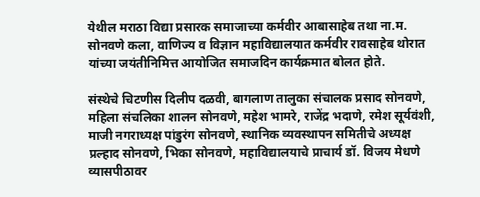येथील मराठा विद्या प्रसारक समाजाच्या कर्मवीर आबासाहेब तथा ना.म. सोनवणे कला, वाणिज्य व विज्ञान महाविद्यालयात कर्मवीर रावसाहेब थोरात यांच्या जयंतीनिमित्त आयोजित समाजदिन कार्यक्रमात बोलत होते.

संस्थेचे चिटणीस दिलीप दळवी, बागलाण तालुका संचालक प्रसाद सोनवणे, महिला संचलिका शालन सोनवणे, महेश भामरे, राजेंद्र भदाणे, रमेश सूर्यवंशी, माजी नगराध्यक्ष पांडुरंग सोनवणे, स्थानिक व्यवस्थापन समितीचे अध्यक्ष प्रल्हाद सोनवणे, भिका सोनवणे, महाविद्यालयाचे प्राचार्य डॉ. विजय मेधणे व्यासपीठावर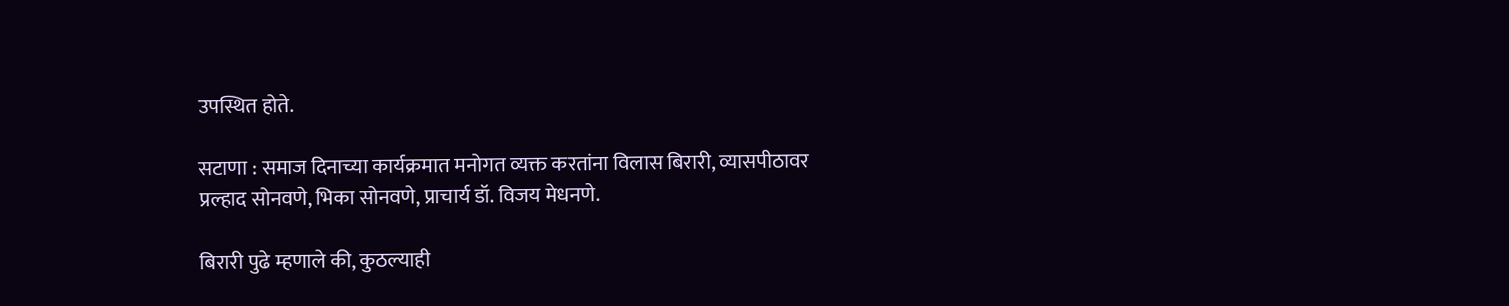उपस्थित होते.

सटाणा : समाज दिनाच्या कार्यक्रमात मनोगत व्यक्त करतांना विलास बिरारी, व्यासपीठावर प्रल्हाद सोनवणे, भिका सोनवणे, प्राचार्य डॉ. विजय मेधनणे.

बिरारी पुढे म्हणाले की, कुठल्याही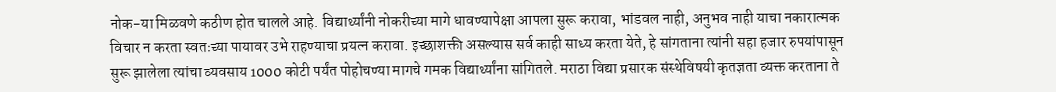नोक-या मिळवणे कठीण होत चालले आहे. विद्यार्थ्यांनी नोकरीच्या मागे धावण्यापेक्षा आपला सुरू करावा, भांडवल नाही, अनुभव नाही याचा नकारात्मक विचार न करता स्वतःच्या पायावर उभे राहण्याचा प्रयत्न करावा. इच्छाशक्ती असल्यास सर्व काही साध्य करता येते, हे सांगताना त्यांनी सहा हजार रुपयांपासून सुरू झालेला त्यांचा व्यवसाय 1000 कोटी पर्यंत पोहोचण्या मागचे गमक विद्यार्थ्यांना सांगितले. मराठा विद्या प्रसारक संस्थेविषयी कृतज्ञता व्यक्त करताना ते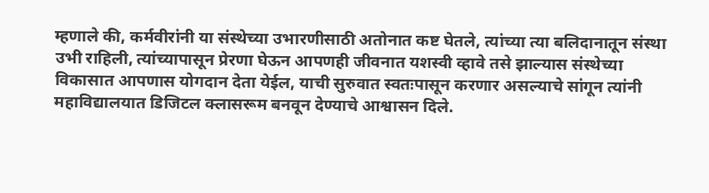म्हणाले की, कर्मवीरांनी या संस्थेच्या उभारणीसाठी अतोनात कष्ट घेतले, त्यांच्या त्या बलिदानातून संस्था उभी राहिली, त्यांच्यापासून प्रेरणा घेऊन आपणही जीवनात यशस्वी व्हावे तसे झाल्यास संस्थेच्या विकासात आपणास योगदान देता येईल, याची सुरुवात स्वतःपासून करणार असल्याचे सांगून त्यांनी महाविद्यालयात डिजिटल क्लासरूम बनवून देण्याचे आश्वासन दिले.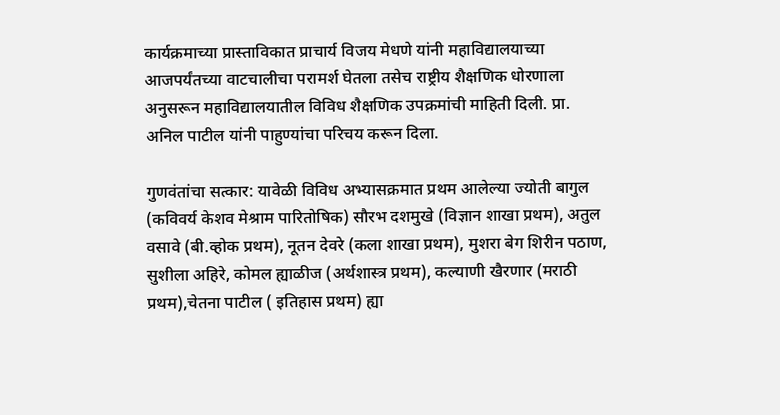कार्यक्रमाच्या प्रास्ताविकात प्राचार्य विजय मेधणे यांनी महाविद्यालयाच्या आजपर्यंतच्या वाटचालीचा परामर्श घेतला तसेच राष्ट्रीय शैक्षणिक धोरणाला अनुसरून महाविद्यालयातील विविध शैक्षणिक उपक्रमांची माहिती दिली. प्रा. अनिल पाटील यांनी पाहुण्यांचा परिचय करून दिला.

गुणवंतांचा सत्कार: यावेळी विविध अभ्यासक्रमात प्रथम आलेल्या ज्योती बागुल (कविवर्य केशव मेश्राम पारितोषिक) सौरभ दशमुखे (विज्ञान शाखा प्रथम), अतुल वसावे (बी.व्होक प्रथम), नूतन देवरे (कला शाखा प्रथम), मुशरा बेग शिरीन पठाण, सुशीला अहिरे, कोमल ह्याळीज (अर्थशास्त्र प्रथम), कल्याणी खैरणार (मराठी प्रथम),चेतना पाटील ( इतिहास प्रथम) ह्या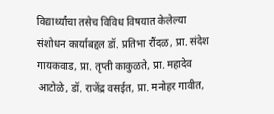विद्यार्थ्यांचा तसेच विविध विषयात केलेल्या संशोधन कार्याबद्दल डॉ. प्रतिभा रौंदळ, प्रा. संदेश गायकवाड, प्रा. तृप्ती काकुळते, प्रा. महादेव आटोळे, डॉ. राजेंद्र वसईत, प्रा. मनोहर गावीत,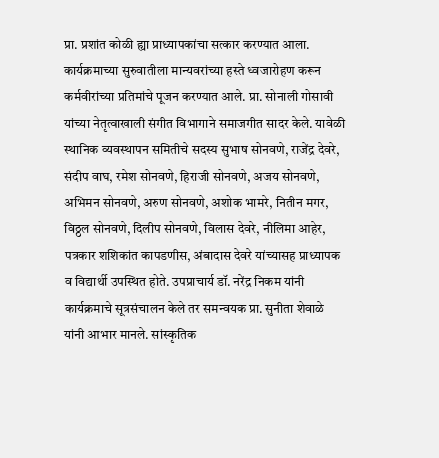प्रा. प्रशांत कोळी ह्या प्राध्यापकांचा सत्कार करण्यात आला.
कार्यक्रमाच्या सुरुवातीला मान्यवरांच्या हस्ते ध्वजारोहण करून कर्मवीरांच्या प्रतिमांचे पूजन करण्यात आले. प्रा. सोनाली गोसावी यांच्या नेतृत्वाखाली संगीत विभागाने समाजगीत सादर केले. यावेळी स्थानिक व्यवस्थापन समितीचे सदस्य सुभाष सोनवणे, राजेंद्र देवरे, संदीप वाघ, रमेश सोनवणे, हिराजी सोनवणे, अजय सोनवणे, अभिमन सोनवणे, अरुण सोनवणे, अशोक भामरे, नितीन मगर, विठ्ठल सोनवणे, दिलीप सोनवणे, विलास देवरे, नीलिमा आहेर, पत्रकार शशिकांत कापडणीस, अंबादास देवरे यांच्यासह प्राध्यापक व विद्यार्थी उपस्थित होते. उपप्राचार्य डॉ. नरेंद्र निकम यांनी कार्यक्रमाचे सूत्रसंचालन केले तर समन्वयक प्रा. सुनीता शेवाळे यांनी आभार मानले. सांस्कृतिक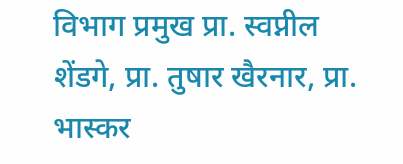विभाग प्रमुख प्रा. स्वप्नील शेंडगे, प्रा. तुषार खैरनार, प्रा. भास्कर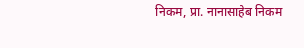निकम, प्रा. नानासाहेब निकम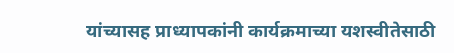यांच्यासह प्राध्यापकांनी कार्यक्रमाच्या यशस्वीतेसाठी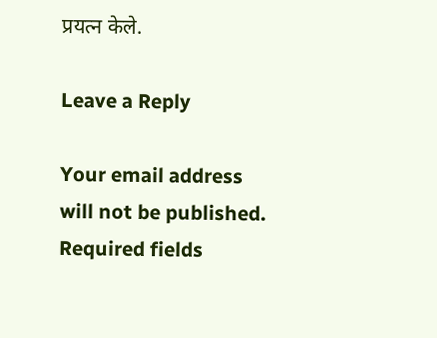प्रयत्न केले.

Leave a Reply

Your email address will not be published. Required fields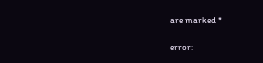are marked *

error: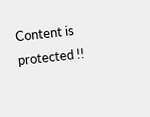Content is protected !!